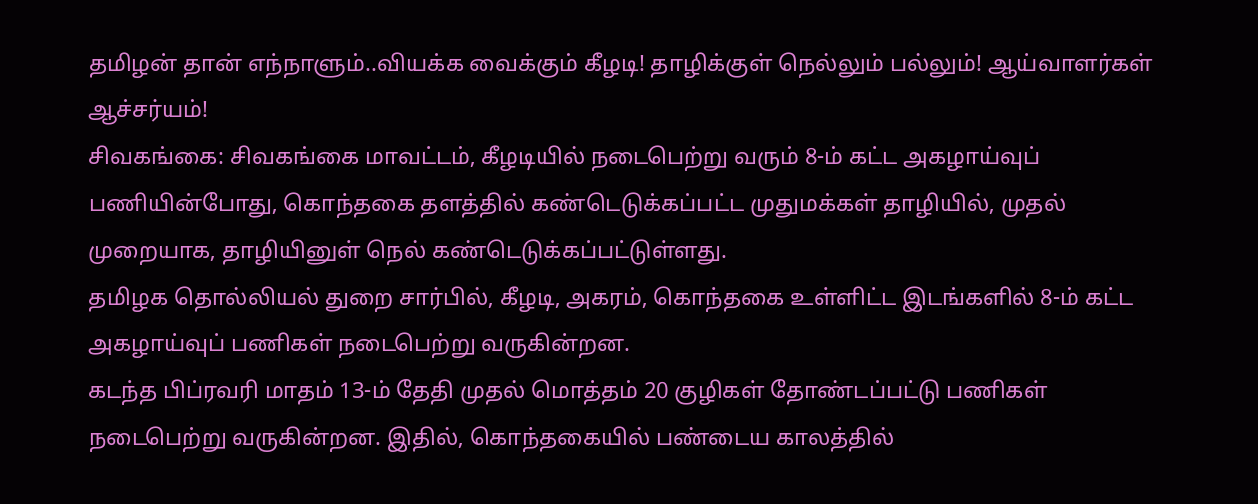தமிழன் தான் எந்நாளும்..வியக்க வைக்கும் கீழடி! தாழிக்குள் நெல்லும் பல்லும்! ஆய்வாளர்கள் ஆச்சர்யம்!
சிவகங்கை: சிவகங்கை மாவட்டம், கீழடியில் நடைபெற்று வரும் 8-ம் கட்ட அகழாய்வுப் பணியின்போது, கொந்தகை தளத்தில் கண்டெடுக்கப்பட்ட முதுமக்கள் தாழியில், முதல் முறையாக, தாழியினுள் நெல் கண்டெடுக்கப்பட்டுள்ளது.
தமிழக தொல்லியல் துறை சார்பில், கீழடி, அகரம், கொந்தகை உள்ளிட்ட இடங்களில் 8-ம் கட்ட அகழாய்வுப் பணிகள் நடைபெற்று வருகின்றன.
கடந்த பிப்ரவரி மாதம் 13-ம் தேதி முதல் மொத்தம் 20 குழிகள் தோண்டப்பட்டு பணிகள் நடைபெற்று வருகின்றன. இதில், கொந்தகையில் பண்டைய காலத்தில்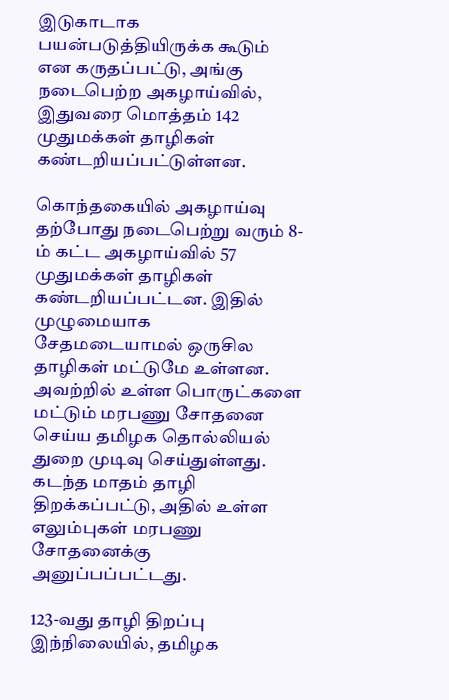இடுகாடாக பயன்படுத்தியிருக்க கூடும் என கருதப்பட்டு, அங்கு நடைபெற்ற அகழாய்வில், இதுவரை மொத்தம் 142 முதுமக்கள் தாழிகள் கண்டறியப்பட்டுள்ளன.

கொந்தகையில் அகழாய்வு
தற்போது நடைபெற்று வரும் 8-ம் கட்ட அகழாய்வில் 57 முதுமக்கள் தாழிகள் கண்டறியப்பட்டன. இதில் முழுமையாக சேதமடையாமல் ஒருசில தாழிகள் மட்டுமே உள்ளன. அவற்றில் உள்ள பொருட்களை மட்டும் மரபணு சோதனை செய்ய தமிழக தொல்லியல் துறை முடிவு செய்துள்ளது. கடந்த மாதம் தாழி திறக்கப்பட்டு, அதில் உள்ள எலும்புகள் மரபணு சோதனைக்கு அனுப்பப்பட்டது.

123-வது தாழி திறப்பு
இந்நிலையில், தமிழக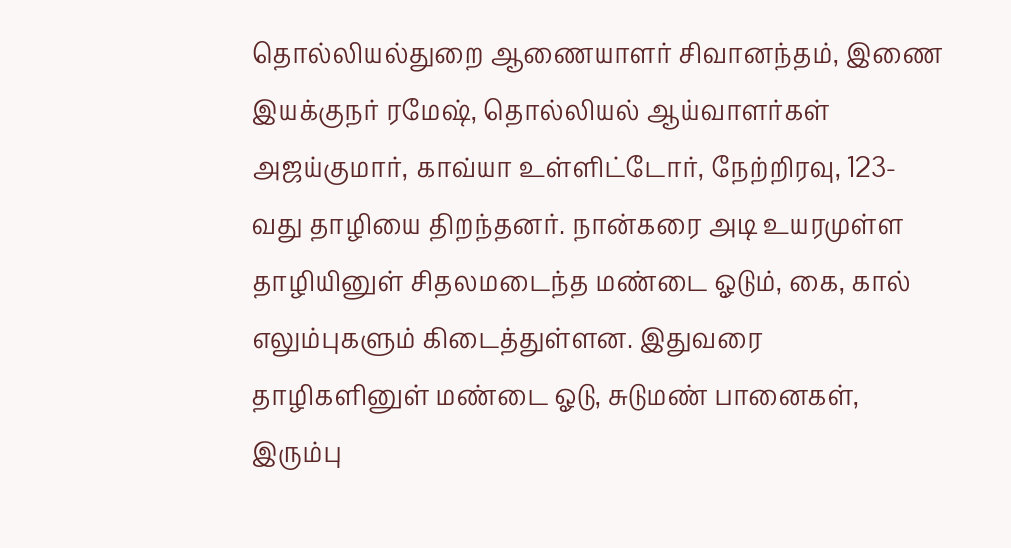தொல்லியல்துறை ஆணையாளர் சிவானந்தம், இணை இயக்குநர் ரமேஷ், தொல்லியல் ஆய்வாளர்கள் அஜய்குமார், காவ்யா உள்ளிட்டோர், நேற்றிரவு, 123-வது தாழியை திறந்தனர். நான்கரை அடி உயரமுள்ள தாழியினுள் சிதலமடைந்த மண்டை ஓடும், கை, கால் எலும்புகளும் கிடைத்துள்ளன. இதுவரை தாழிகளினுள் மண்டை ஓடு, சுடுமண் பானைகள், இரும்பு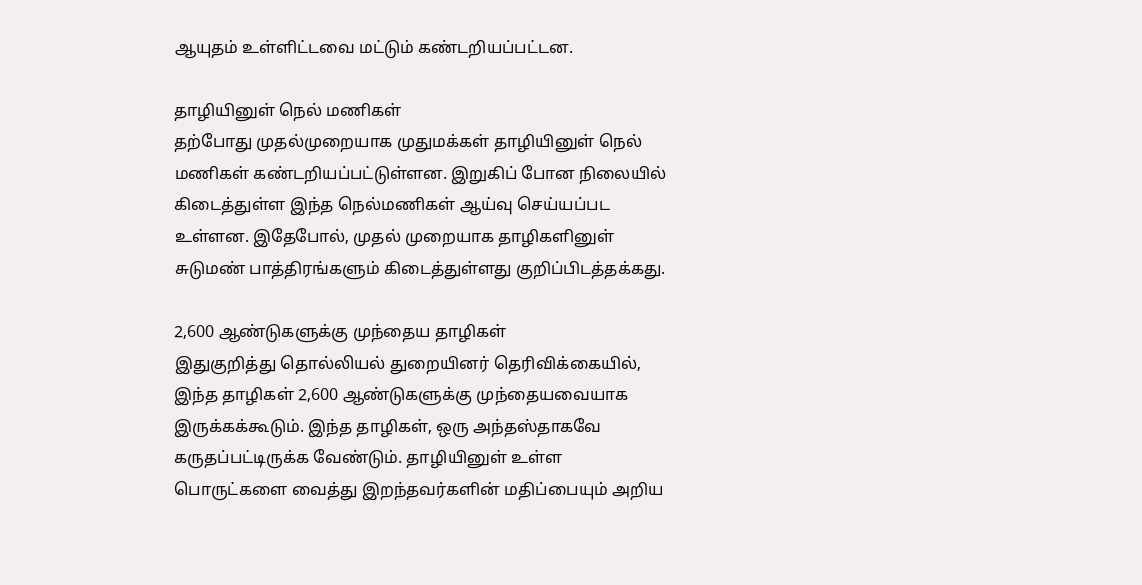ஆயுதம் உள்ளிட்டவை மட்டும் கண்டறியப்பட்டன.

தாழியினுள் நெல் மணிகள்
தற்போது முதல்முறையாக முதுமக்கள் தாழியினுள் நெல் மணிகள் கண்டறியப்பட்டுள்ளன. இறுகிப் போன நிலையில் கிடைத்துள்ள இந்த நெல்மணிகள் ஆய்வு செய்யப்பட உள்ளன. இதேபோல், முதல் முறையாக தாழிகளினுள் சுடுமண் பாத்திரங்களும் கிடைத்துள்ளது குறிப்பிடத்தக்கது.

2,600 ஆண்டுகளுக்கு முந்தைய தாழிகள்
இதுகுறித்து தொல்லியல் துறையினர் தெரிவிக்கையில், இந்த தாழிகள் 2,600 ஆண்டுகளுக்கு முந்தையவையாக இருக்கக்கூடும். இந்த தாழிகள், ஒரு அந்தஸ்தாகவே கருதப்பட்டிருக்க வேண்டும். தாழியினுள் உள்ள பொருட்களை வைத்து இறந்தவர்களின் மதிப்பையும் அறிய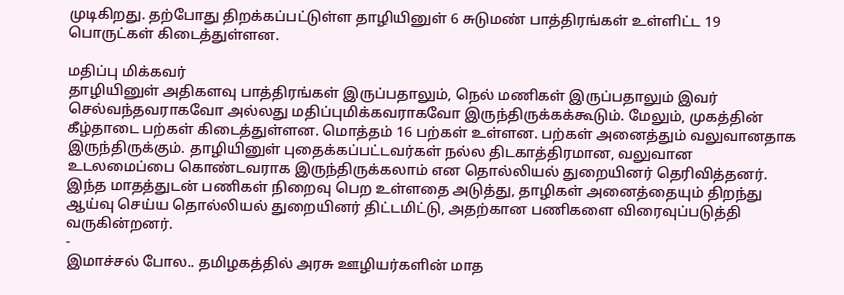முடிகிறது. தற்போது திறக்கப்பட்டுள்ள தாழியினுள் 6 சுடுமண் பாத்திரங்கள் உள்ளிட்ட 19 பொருட்கள் கிடைத்துள்ளன.

மதிப்பு மிக்கவர்
தாழியினுள் அதிகளவு பாத்திரங்கள் இருப்பதாலும், நெல் மணிகள் இருப்பதாலும் இவர் செல்வந்தவராகவோ அல்லது மதிப்புமிக்கவராகவோ இருந்திருக்கக்கூடும். மேலும், முகத்தின் கீழ்தாடை பற்கள் கிடைத்துள்ளன. மொத்தம் 16 பற்கள் உள்ளன. பற்கள் அனைத்தும் வலுவானதாக இருந்திருக்கும். தாழியினுள் புதைக்கப்பட்டவர்கள் நல்ல திடகாத்திரமான, வலுவான உடலமைப்பை கொண்டவராக இருந்திருக்கலாம் என தொல்லியல் துறையினர் தெரிவித்தனர். இந்த மாதத்துடன் பணிகள் நிறைவு பெற உள்ளதை அடுத்து, தாழிகள் அனைத்தையும் திறந்து ஆய்வு செய்ய தொல்லியல் துறையினர் திட்டமிட்டு, அதற்கான பணிகளை விரைவுப்படுத்தி வருகின்றனர்.
-
இமாச்சல் போல.. தமிழகத்தில் அரசு ஊழியர்களின் மாத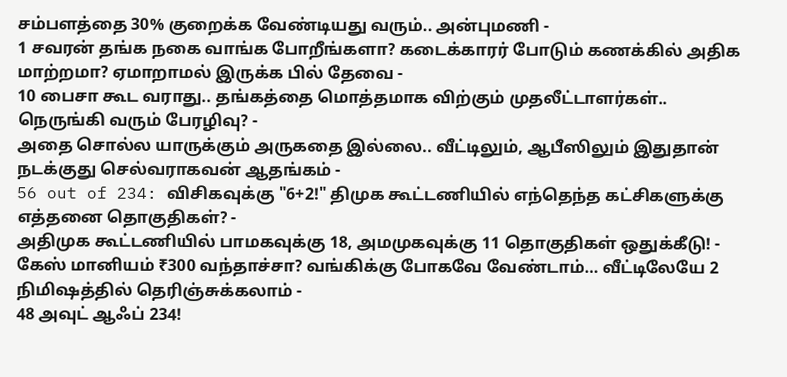சம்பளத்தை 30% குறைக்க வேண்டியது வரும்.. அன்புமணி -
1 சவரன் தங்க நகை வாங்க போறீங்களா? கடைக்காரர் போடும் கணக்கில் அதிக மாற்றமா? ஏமாறாமல் இருக்க பில் தேவை -
10 பைசா கூட வராது.. தங்கத்தை மொத்தமாக விற்கும் முதலீட்டாளர்கள்.. நெருங்கி வரும் பேரழிவு? -
அதை சொல்ல யாருக்கும் அருகதை இல்லை.. வீட்டிலும், ஆபீஸிலும் இதுதான் நடக்குது செல்வராகவன் ஆதங்கம் -
56 out of 234: விசிகவுக்கு "6+2!" திமுக கூட்டணியில் எந்தெந்த கட்சிகளுக்கு எத்தனை தொகுதிகள்? -
அதிமுக கூட்டணியில் பாமகவுக்கு 18, அமமுகவுக்கு 11 தொகுதிகள் ஒதுக்கீடு! -
கேஸ் மானியம் ₹300 வந்தாச்சா? வங்கிக்கு போகவே வேண்டாம்… வீட்டிலேயே 2 நிமிஷத்தில் தெரிஞ்சுக்கலாம் -
48 அவுட் ஆஃப் 234!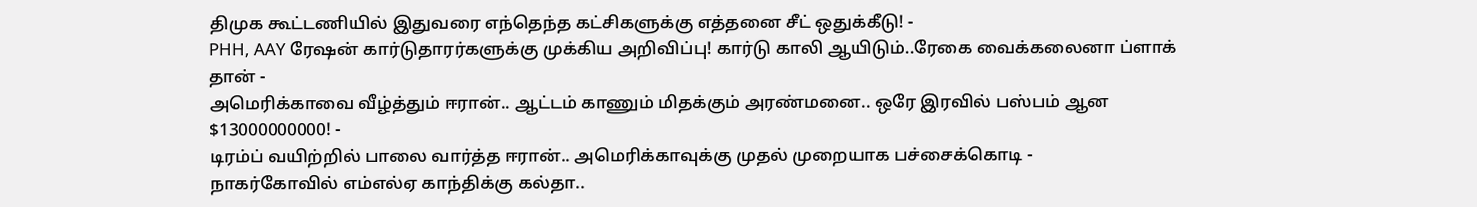திமுக கூட்டணியில் இதுவரை எந்தெந்த கட்சிகளுக்கு எத்தனை சீட் ஒதுக்கீடு! -
PHH, AAY ரேஷன் கார்டுதாரர்களுக்கு முக்கிய அறிவிப்பு! கார்டு காலி ஆயிடும்..ரேகை வைக்கலைனா ப்ளாக் தான் -
அமெரிக்காவை வீழ்த்தும் ஈரான்.. ஆட்டம் காணும் மிதக்கும் அரண்மனை.. ஒரே இரவில் பஸ்பம் ஆன $13000000000! -
டிரம்ப் வயிற்றில் பாலை வார்த்த ஈரான்.. அமெரிக்காவுக்கு முதல் முறையாக பச்சைக்கொடி -
நாகர்கோவில் எம்எல்ஏ காந்திக்கு கல்தா..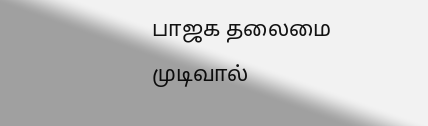பாஜக தலைமை முடிவால்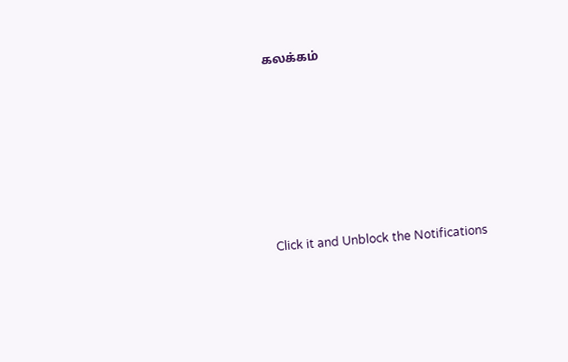கலக்கம்












Click it and Unblock the Notifications